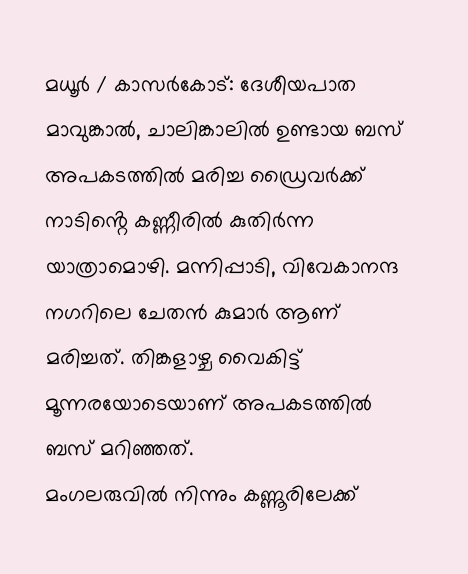മധൂർ / കാസർകോട്: ദേശീയപാത മാവുങ്കാൽ, ചാലിങ്കാലിൽ ഉണ്ടായ ബസ് അപകടത്തിൽ മരിച്ച ഡ്രൈവർക്ക് നാടിൻ്റെ കണ്ണീരിൽ കുതിർന്ന യാത്രാമൊഴി. മന്നിപ്പാടി, വിവേകാനന്ദ നഗറിലെ ചേതൻ കുമാർ ആണ് മരിച്ചത്. തിങ്കളാഴ്ച വൈകിട്ട് മൂന്നരയോടെയാണ് അപകടത്തിൽ ബസ് മറിഞ്ഞത്.
മംഗലരുവിൽ നിന്നും കണ്ണൂരിലേക്ക്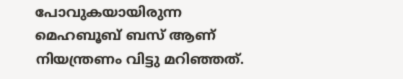പോവുകയായിരുന്ന മെഹബൂബ് ബസ് ആണ് നിയന്ത്രണം വിട്ടു മറിഞ്ഞത്.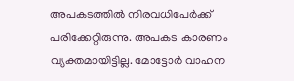അപകടത്തിൽ നിരവധിപേർക്ക് പരിക്കേറ്റിരുന്നു. അപകട കാരണം വ്യക്തമായിട്ടില്ല. മോട്ടോർ വാഹന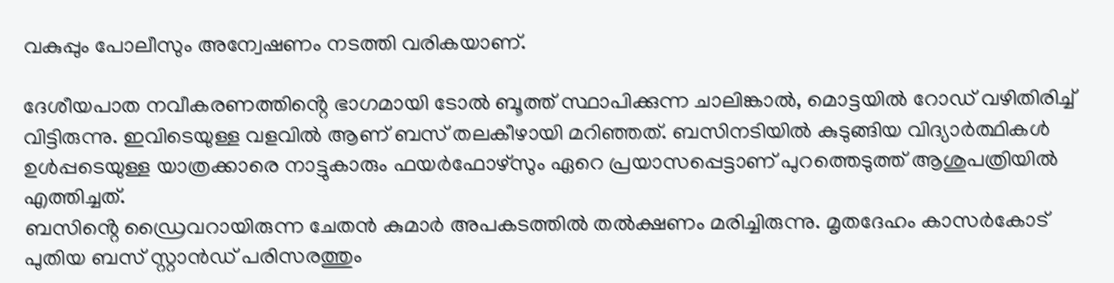വകുപ്പും പോലീസും അന്വേഷണം നടത്തി വരികയാണ്.

ദേശീയപാത നവീകരണത്തിൻ്റെ ഭാഗമായി ടോൽ ബൂത്ത് സ്ഥാപിക്കുന്ന ചാലിങ്കാൽ, മൊട്ടയിൽ റോഡ് വഴിതിരിച്ച് വിട്ടിരുന്നു. ഇവിടെയുള്ള വളവിൽ ആണ് ബസ് തലകീഴായി മറിഞ്ഞത്. ബസിനടിയിൽ കുടുങ്ങിയ വിദ്യാർത്ഥികൾ ഉൾപ്പടെയുള്ള യാത്രക്കാരെ നാട്ടുകാരും ഫയർഫോഴ്സും ഏറെ പ്രയാസപ്പെട്ടാണ് പുറത്തെടുത്ത് ആശുപത്രിയിൽ എത്തിച്ചത്.
ബസിൻ്റെ ഡ്രൈവറായിരുന്ന ചേതൻ കുമാർ അപകടത്തിൽ തൽക്ഷണം മരിച്ചിരുന്നു. മൃതദേഹം കാസർകോട് പുതിയ ബസ് സ്റ്റാൻഡ് പരിസരത്തും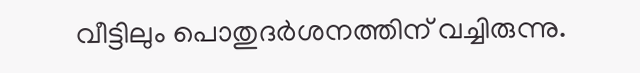വീട്ടിലും പൊതുദർശനത്തിന് വച്ചിരുന്നു.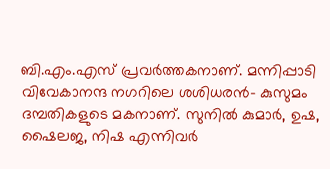ബി.എം.എസ് പ്രവർത്തകനാണ്. മന്നിപ്പാടി വിവേകാനന്ദ നഗറിലെ ശശിധരൻ- കുസുമം ദമ്പതികളുടെ മകനാണ്. സുനിൽ കുമാർ, ഉഷ, ഷൈലജ, നിഷ എന്നിവർ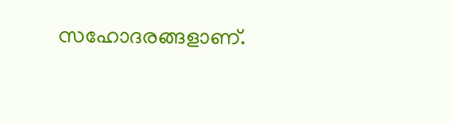സഹോദരങ്ങളാണ്.